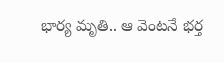భార్య మృతి.. ఆ వెంటనే భర్త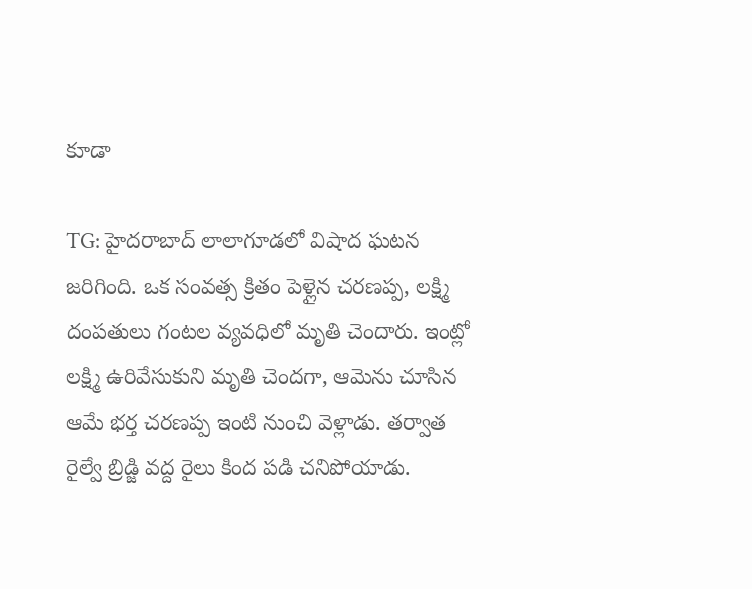కూడా

TG: హైదరాబాద్ లాలాగూడలో విషాద ఘటన జరిగింది. ఒక సంవత్స క్రితం పెళ్లైన చరణప్ప, లక్ష్మి దంపతులు గంటల వ్యవధిలో మృతి చెందారు. ఇంట్లో లక్ష్మి ఉరివేసుకుని మృతి చెందగా, ఆమెను చూసిన ఆమే భర్త చరణప్ప ఇంటి నుంచి వెళ్లాడు. తర్వాత రైల్వే బ్రిడ్జి వద్ద రైలు కింద పడి చనిపోయాడు.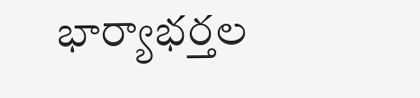భార్యాభర్తల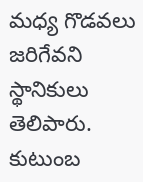మధ్య గొడవలు జరిగేవని స్థానికులు తెలిపారు. కుటుంబ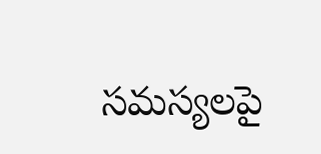సమస్యలపై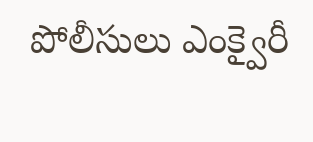పోలీసులు ఎంక్వైరీ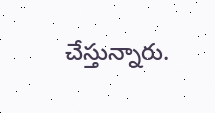చేస్తున్నారు.